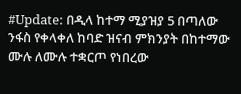#Update: በዲላ ከተማ ሚያዝያ 5 በጣለው ንፋስ የቀላቀለ ከባድ ዝናብ ምክንያት በከተማው ሙሉ ለሙሉ ተቋርጦ የነበረው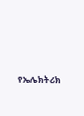የኤሌክትሪክ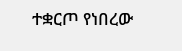ተቋርጦ የነበረው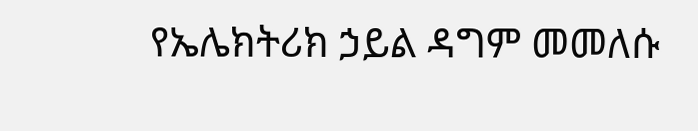የኤሌክትሪክ ኃይል ዳግም መመለሱ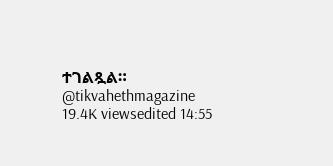ተገልጿል። @tikvahethmagazine 19.4K viewsedited 14:55